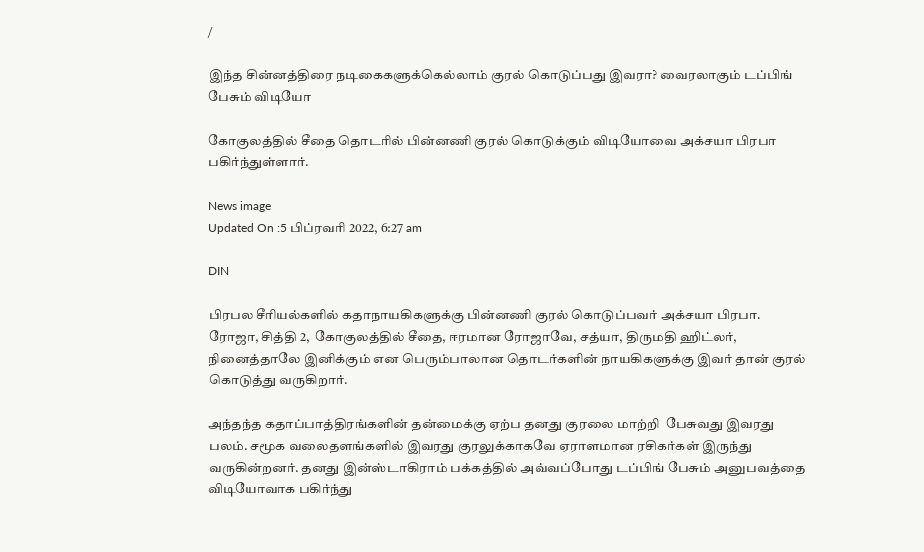/

இந்த சின்னத்திரை நடிகைகளுக்கெல்லாம் குரல் கொடுப்பது இவரா? வைரலாகும் டப்பிங் பேசும் விடியோ

கோகுலத்தில் சீதை தொடரில் பின்னணி குரல் கொடுக்கும் விடியோவை அக்சயா பிரபா பகிர்ந்துள்ளார்.

News image
Updated On :5 பிப்ரவரி 2022, 6:27 am

DIN

பிரபல சீரியல்களில் கதாநாயகிகளுக்கு பின்னணி குரல் கொடுப்பவர் அக்சயா பிரபா.  ரோஜா, சித்தி 2,  கோகுலத்தில் சீதை, ஈரமான ரோஜாவே, சத்யா, திருமதி ஹிட்லர், நினைத்தாலே இனிக்கும் என பெரும்பாலான தொடர்களின் நாயகிகளுக்கு இவர் தான் குரல் கொடுத்து வருகிறார்.

அந்தந்த கதாப்பாத்திரங்களின் தன்மைக்கு ஏற்ப தனது குரலை மாற்றி  பேசுவது இவரது பலம். சமூக வலைதளங்களில் இவரது குரலுக்காகவே ஏராளமான ரசிகர்கள் இருந்து வருகின்றனர். தனது இன்ஸ்டாகிராம் பக்கத்தில் அவ்வப்போது டப்பிங் பேசும் அனுபவத்தை விடியோவாக பகிர்ந்து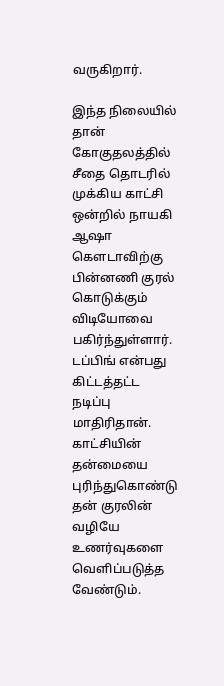வருகிறார்.

இந்த நிலையில் தான் கோகுதலத்தில் சீதை தொடரில் முக்கிய காட்சி ஒன்றில் நாயகி ஆஷா கௌடாவிற்கு பின்னணி குரல் கொடுக்கும் விடியோவை பகிர்ந்துள்ளார். டப்பிங் என்பது கிட்டத்தட்ட நடிப்பு மாதிரிதான். காட்சியின் தன்மையை புரிந்துகொண்டு தன் குரலின் வழியே உணர்வுகளை வெளிப்படுத்த வேண்டும்.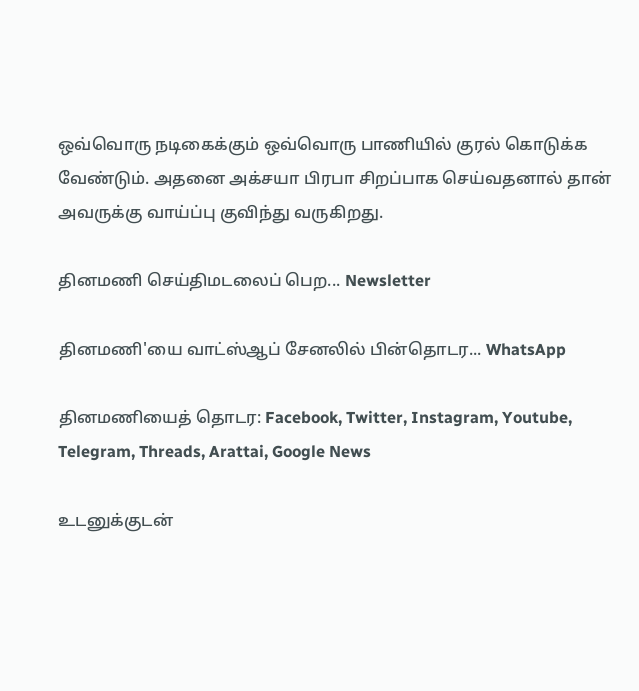ஒவ்வொரு நடிகைக்கும் ஒவ்வொரு பாணியில் குரல் கொடுக்க வேண்டும். அதனை அக்சயா பிரபா சிறப்பாக செய்வதனால் தான் அவருக்கு வாய்ப்பு குவிந்து வருகிறது.

தினமணி செய்திமடலைப் பெற... Newsletter

தினமணி'யை வாட்ஸ்ஆப் சேனலில் பின்தொடர... WhatsApp

தினமணியைத் தொடர: Facebook, Twitter, Instagram, Youtube, Telegram, Threads, Arattai, Google News

உடனுக்குடன்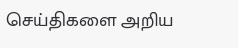செய்திகளை அறிய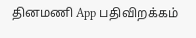தினமணி App பதிவிறக்கம்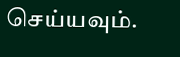செய்யவும்.